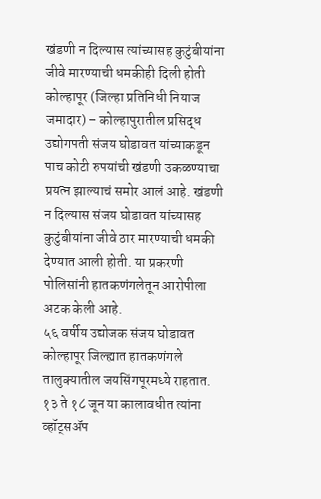खंडणी न दिल्यास त्यांच्यासह कुटुंबीयांना जीवे मारण्याची धमकीही दिली होती
कोल्हापूर (जिल्हा प्रतिनिधी नियाज जमादार) – कोल्हापुरातील प्रसिद्ध उद्योगपती संजय घोडावत यांच्याकडून पाच कोटी रुपयांची खंडणी उकळण्याचा प्रयत्न झाल्याचं समोर आलं आहे. खंडणी न दिल्यास संजय घोडावत यांच्यासह कुटुंबीयांना जीवे ठार मारण्याची धमकी देण्यात आली होती. या प्रकरणी पोलिसांनी हातकणंगलेतून आरोपीला अटक केली आहे.
५६ वर्षीय उद्योजक संजय घोडावत कोल्हापूर जिल्ह्यात हातकणंगले तालुक्यातील जयसिंगपूरमध्ये राहतात. १३ ते १८ जून या कालावधीत त्यांना व्हॉट्सॲप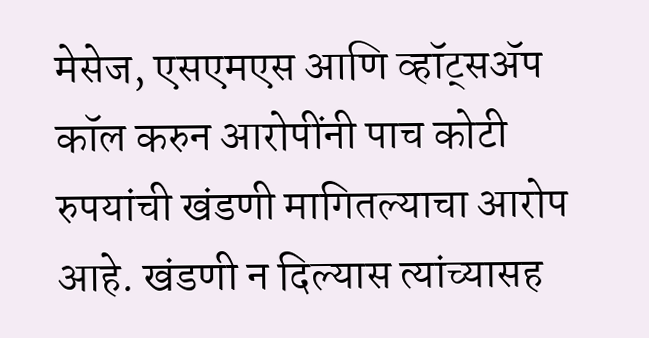मेसेज, एसएमएस आणि व्हॉट्सॲप कॉल करुन आरोपींनी पाच कोटी रुपयांची खंडणी मागितल्याचा आरोप आहे. खंडणी न दिल्यास त्यांच्यासह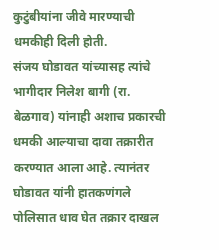कुटुंबीयांना जीवे मारण्याची धमकीही दिली होती.
संजय घोडावत यांच्यासह त्यांचे भागीदार निलेश बागी (रा. बेळगाव) यांनाही अशाच प्रकारची धमकी आल्याचा दावा तक्रारीत करण्यात आला आहे. त्यानंतर घोडावत यांनी हातकणंगले पोलिसात धाव घेत तक्रार दाखल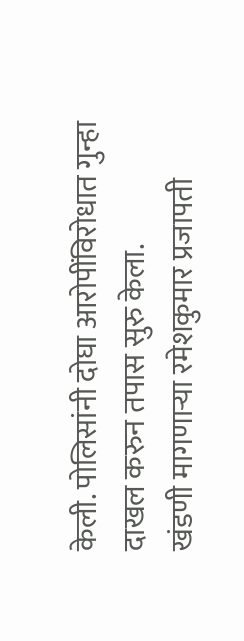केली. पोलिसांनी दोघा आरोपींविरोधात गुन्हा दाखल करुन तपास सुरु केला.
खंडणी मागणाऱ्या रमेशकुमार प्रजापती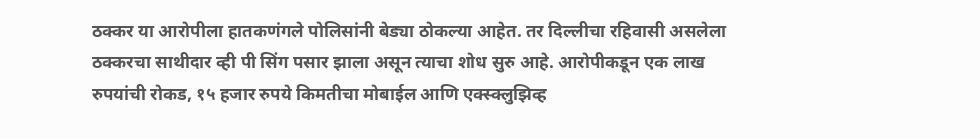ठक्कर या आरोपीला हातकणंगले पोलिसांनी बेड्या ठोकल्या आहेत. तर दिल्लीचा रहिवासी असलेला ठक्करचा साथीदार व्ही पी सिंग पसार झाला असून त्याचा शोध सुरु आहे. आरोपीकडून एक लाख रुपयांची रोकड, १५ हजार रुपये किमतीचा मोबाईल आणि एक्स्क्लुझिव्ह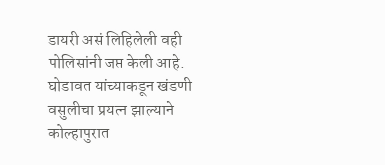डायरी असं लिहिलेली वही पोलिसांनी जप्त केली आहे. घोडावत यांच्याकडून खंडणी वसुलीचा प्रयत्न झाल्याने कोल्हापुरात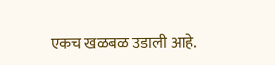एकच खळबळ उडाली आहे.